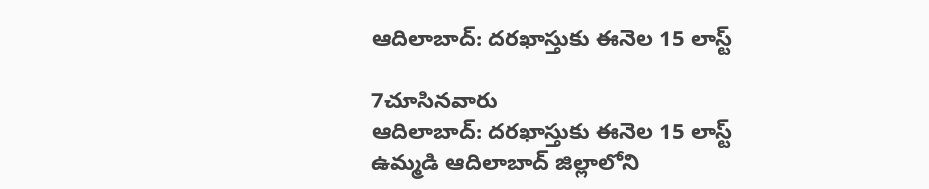ఆదిలాబాద్: దరఖాస్తుకు ఈనెల 15 లాస్ట్

7చూసినవారు
ఆదిలాబాద్: దరఖాస్తుకు ఈనెల 15 లాస్ట్
ఉమ్మడి ఆదిలాబాద్ జిల్లాలోని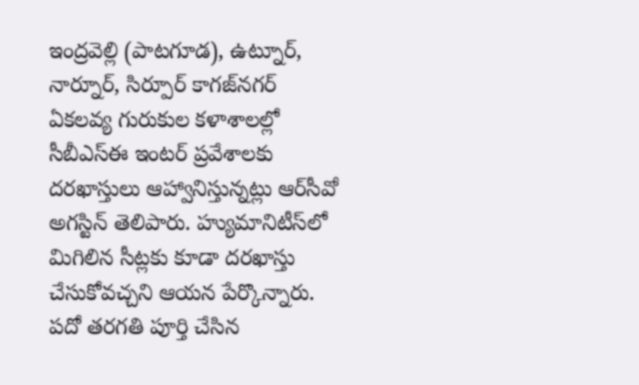ఇంద్రవెల్లి (పాటగూడ), ఉట్నూర్, నార్నూర్, సిర్పూర్ కాగజ్‌నగర్ ఏకలవ్య గురుకుల కళాశాలల్లో సీబీఎస్ఈ ఇంటర్ ప్రవేశాలకు దరఖాస్తులు ఆహ్వానిస్తున్నట్లు ఆర్‌సీవో అగస్టిన్ తెలిపారు. హ్యుమానిటీస్‌లో మిగిలిన సీట్లకు కూడా దరఖాస్తు చేసుకోవచ్చని ఆయన పేర్కొన్నారు. పదో తరగతి పూర్తి చేసిన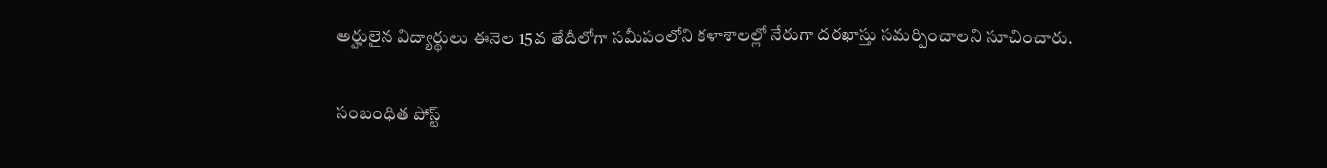అర్హులైన విద్యార్థులు ఈనెల 15వ తేదీలోగా సమీపంలోని కళాశాలల్లో నేరుగా దరఖాస్తు సమర్పించాలని సూచించారు.

సంబంధిత పోస్ట్